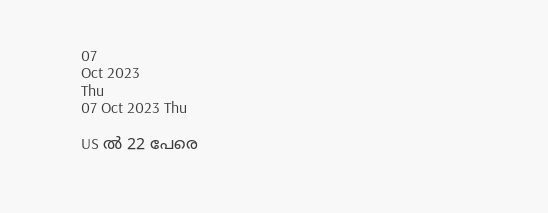07
Oct 2023
Thu
07 Oct 2023 Thu

US ല്‍ 22 പേരെ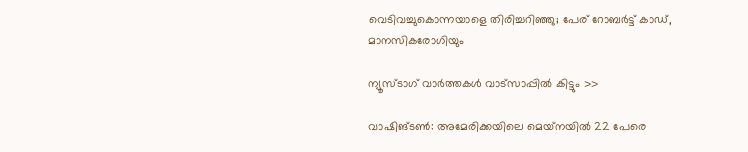വെടിവച്ചുകൊന്നയാളെ തിരിച്ചറിഞ്ഞു; പേര് റോബര്‍ട്ട് കാഡ്, മാനസികരോഗിയും

ന്യൂസ്ടാഗ് വാര്‍ത്തകള്‍ വാട്‌സാപ്പില്‍ കിട്ടും >>

വാഷിങ്ടണ്‍: അമേരിക്കയിലെ മെയ്‌നയില്‍ 22 പേരെ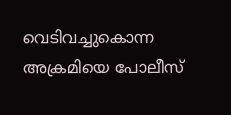വെടിവച്ചുകൊന്ന അക്രമിയെ പോലീസ്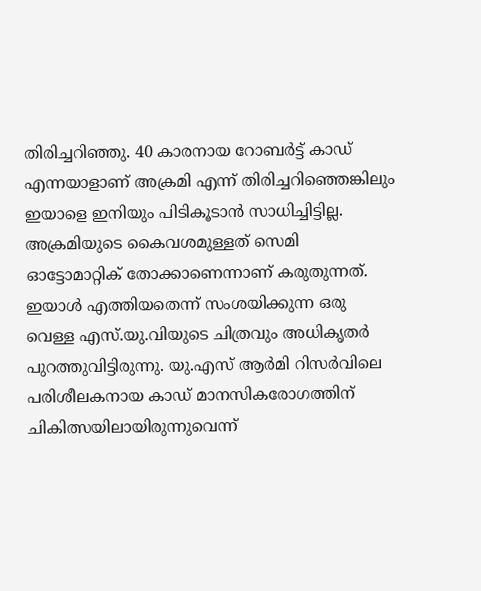തിരിച്ചറിഞ്ഞു. 40 കാരനായ റോബര്‍ട്ട് കാഡ് എന്നയാളാണ് അക്രമി എന്ന് തിരിച്ചറിഞ്ഞെങ്കിലും ഇയാളെ ഇനിയും പിടികൂടാന്‍ സാധിച്ചിട്ടില്ല. അക്രമിയുടെ കൈവശമുള്ളത് സെമി ഓട്ടോമാറ്റിക് തോക്കാണെന്നാണ് കരുതുന്നത്. ഇയാള്‍ എത്തിയതെന്ന് സംശയിക്കുന്ന ഒരു വെള്ള എസ്.യു.വിയുടെ ചിത്രവും അധികൃതര്‍ പുറത്തുവിട്ടിരുന്നു. യു.എസ് ആര്‍മി റിസര്‍വിലെ പരിശീലകനായ കാഡ് മാനസികരോഗത്തിന് ചികിത്സയിലായിരുന്നുവെന്ന്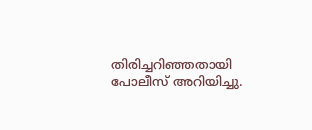തിരിച്ചറിഞ്ഞതായി പോലീസ് അറിയിച്ചു.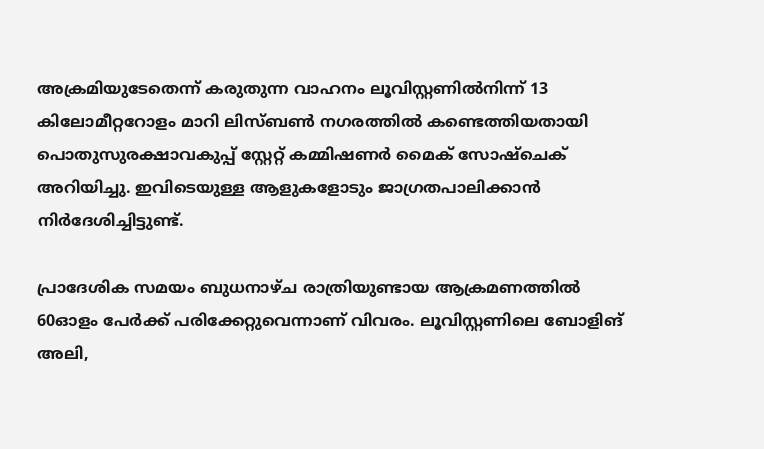അക്രമിയുടേതെന്ന് കരുതുന്ന വാഹനം ലൂവിസ്റ്റണില്‍നിന്ന് 13 കിലോമീറ്ററോളം മാറി ലിസ്ബണ്‍ നഗരത്തില്‍ കണ്ടെത്തിയതായി പൊതുസുരക്ഷാവകുപ്പ് സ്റ്റേറ്റ് കമ്മിഷണര്‍ മൈക് സോഷ്‌ചെക് അറിയിച്ചു. ഇവിടെയുള്ള ആളുകളോടും ജാഗ്രതപാലിക്കാന്‍ നിര്‍ദേശിച്ചിട്ടുണ്ട്.

പ്രാദേശിക സമയം ബുധനാഴ്ച രാത്രിയുണ്ടായ ആക്രമണത്തില്‍ 60ഓളം പേര്‍ക്ക് പരിക്കേറ്റുവെന്നാണ് വിവരം. ലൂവിസ്റ്റണിലെ ബോളിങ് അലി,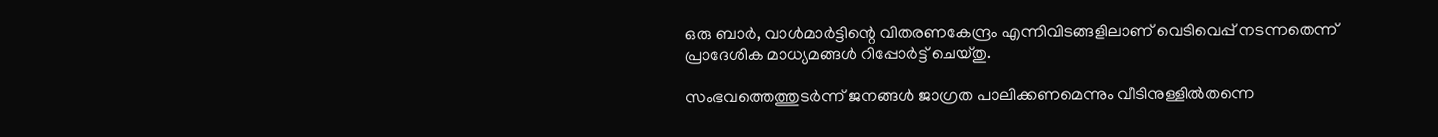ഒരു ബാര്‍, വാള്‍മാര്‍ട്ടിന്റെ വിതരണകേന്ദ്രം എന്നിവിടങ്ങളിലാണ് വെടിവെപ്പ് നടന്നതെന്ന് പ്രാദേശിക മാധ്യമങ്ങള്‍ റിപ്പോര്‍ട്ട് ചെയ്തു.

സംഭവത്തെത്തുടര്‍ന്ന് ജനങ്ങള്‍ ജാഗ്രത പാലിക്കണമെന്നും വീടിനുള്ളില്‍തന്നെ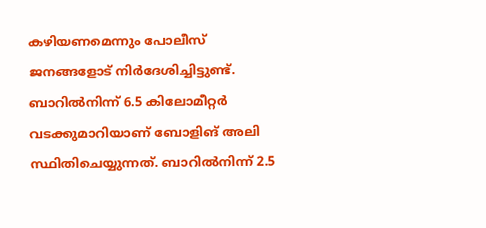കഴിയണമെന്നും പോലീസ് ജനങ്ങളോട് നിര്‍ദേശിച്ചിട്ടുണ്ട്. ബാറില്‍നിന്ന് 6.5 കിലോമീറ്റര്‍ വടക്കുമാറിയാണ് ബോളിങ് അലി സ്ഥിതിചെയ്യുന്നത്. ബാറില്‍നിന്ന് 2.5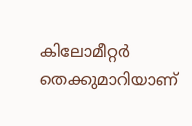കിലോമീറ്റര്‍ തെക്കുമാറിയാണ്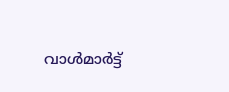വാള്‍മാര്‍ട്ട്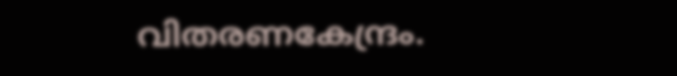വിതരണകേന്ദ്രം.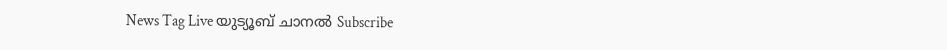News Tag Live യുട്യൂബ് ചാനല്‍ Subscribe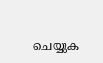ചെയ്യുക